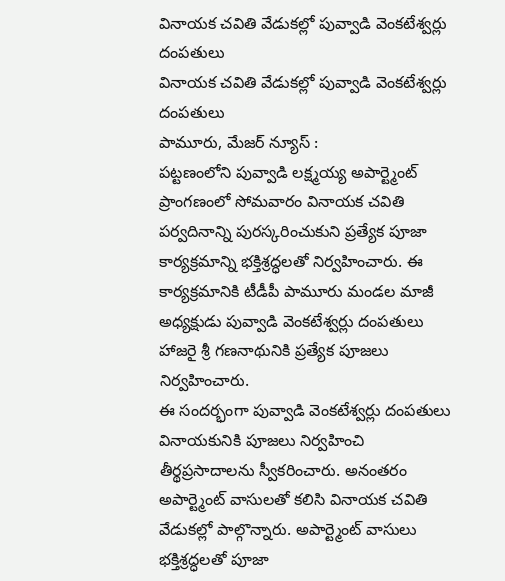వినాయక చవితి వేడుకల్లో పువ్వాడి వెంకటేశ్వర్లు దంపతులు
వినాయక చవితి వేడుకల్లో పువ్వాడి వెంకటేశ్వర్లు దంపతులు
పామూరు, మేజర్ న్యూస్ :
పట్టణంలోని పువ్వాడి లక్ష్మయ్య అపార్ట్మెంట్ ప్రాంగణంలో సోమవారం వినాయక చవితి పర్వదినాన్ని పురస్కరించుకుని ప్రత్యేక పూజా కార్యక్రమాన్ని భక్తిశ్రద్ధలతో నిర్వహించారు. ఈ కార్యక్రమానికి టీడీపీ పామూరు మండల మాజీ అధ్యక్షుడు పువ్వాడి వెంకటేశ్వర్లు దంపతులు హాజరై శ్రీ గణనాథునికి ప్రత్యేక పూజలు నిర్వహించారు.
ఈ సందర్భంగా పువ్వాడి వెంకటేశ్వర్లు దంపతులు వినాయకునికి పూజలు నిర్వహించి తీర్థప్రసాదాలను స్వీకరించారు. అనంతరం అపార్ట్మెంట్ వాసులతో కలిసి వినాయక చవితి వేడుకల్లో పాల్గొన్నారు. అపార్ట్మెంట్ వాసులు భక్తిశ్రద్ధలతో పూజా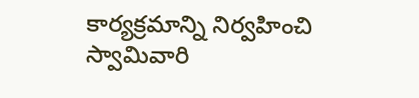కార్యక్రమాన్ని నిర్వహించి స్వామివారి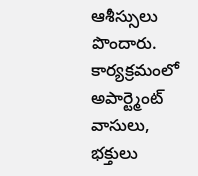ఆశీస్సులు పొందారు.
కార్యక్రమంలో అపార్ట్మెంట్ వాసులు, భక్తులు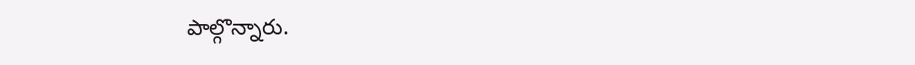పాల్గొన్నారు.